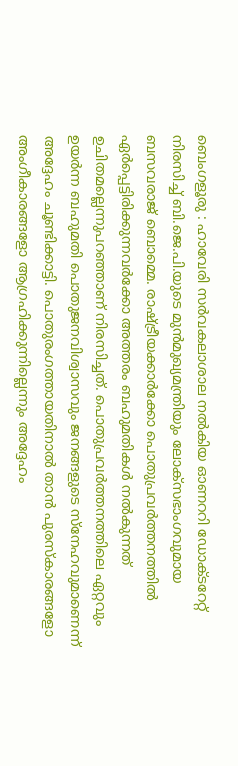ബെംഗളൂരു : ഹാവേരി സർവകലാശാല നൽകിയ ഓണററി ഡോക്ടറേറ്റ് നിരസിച്ച് ബി.ജെ.പി.യുടെ മുൻമുഖ്യമന്ത്രിയും ലോക്സഭാംഗവുമായ ബസവരാജ് ബൊമ്മെ. രാഷ്ട്രീയക്കാർക്കോ പൊതുപ്രവർത്തനത്തിൽ ഏർപ്പെട്ടിരിക്കുന്നവർക്കോ അത്തരം ബഹുമതികൾ നൽകുന്നത് ഉചിതമല്ലെന്നുപറഞ്ഞാണ് നിരസിച്ചത്. പൊതുപ്രവർത്തനത്തിലെ ഏറ്റവും ഉയർന്ന ബഹുമതി പൊതുജനവിശ്വാസവും ജനങ്ങളുടെ സ്നേഹവുമാണെന്ന് അദ്ദേഹം ചൂണ്ടിക്കാട്ടി. പൊതുരംഗത്തായതിനാൽ താൻ പുരസ്കാരങ്ങളോ അംഗീകാരങ്ങളോ ആഗ്രഹിക്കുന്നില്ലെന്നും അദ്ദേഹം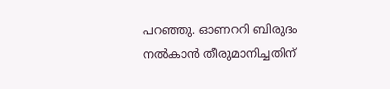പറഞ്ഞു. ഓണററി ബിരുദം നൽകാൻ തീരുമാനിച്ചതിന്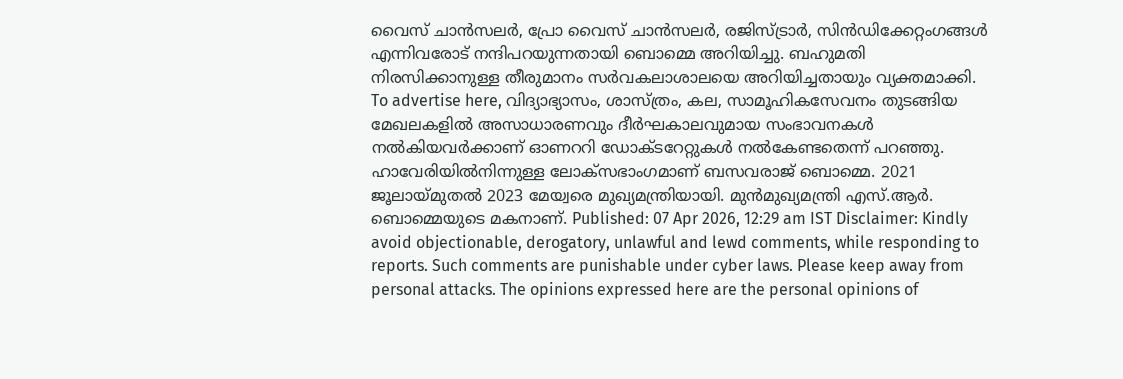വൈസ് ചാൻസലർ, പ്രോ വൈസ് ചാൻസലർ, രജിസ്ട്രാർ, സിൻഡിക്കേറ്റംഗങ്ങൾ എന്നിവരോട് നന്ദിപറയുന്നതായി ബൊമ്മെ അറിയിച്ചു. ബഹുമതി നിരസിക്കാനുള്ള തീരുമാനം സർവകലാശാലയെ അറിയിച്ചതായും വ്യക്തമാക്കി. To advertise here, വിദ്യാഭ്യാസം, ശാസ്ത്രം, കല, സാമൂഹികസേവനം തുടങ്ങിയ മേഖലകളിൽ അസാധാരണവും ദീർഘകാലവുമായ സംഭാവനകൾ നൽകിയവർക്കാണ് ഓണററി ഡോക്ടറേറ്റുകൾ നൽകേണ്ടതെന്ന് പറഞ്ഞു. ഹാവേരിയിൽനിന്നുള്ള ലോക്സഭാംഗമാണ് ബസവരാജ് ബൊമ്മെ. 2021 ജൂലായ്മുതൽ 2023 മേയ്വരെ മുഖ്യമന്ത്രിയായി. മുൻമുഖ്യമന്ത്രി എസ്.ആർ. ബൊമ്മെയുടെ മകനാണ്. Published: 07 Apr 2026, 12:29 am IST Disclaimer: Kindly avoid objectionable, derogatory, unlawful and lewd comments, while responding to reports. Such comments are punishable under cyber laws. Please keep away from personal attacks. The opinions expressed here are the personal opinions of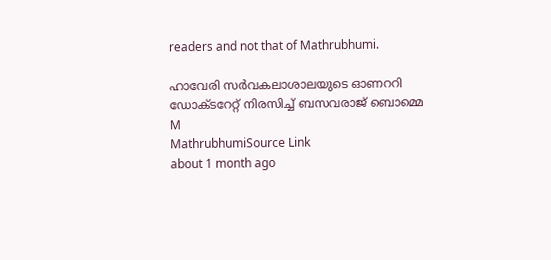readers and not that of Mathrubhumi.

ഹാവേരി സർവകലാശാലയുടെ ഓണററി ഡോക്ടറേറ്റ് നിരസിച്ച് ബസവരാജ് ബൊമ്മെ
M
MathrubhumiSource Link
about 1 month ago